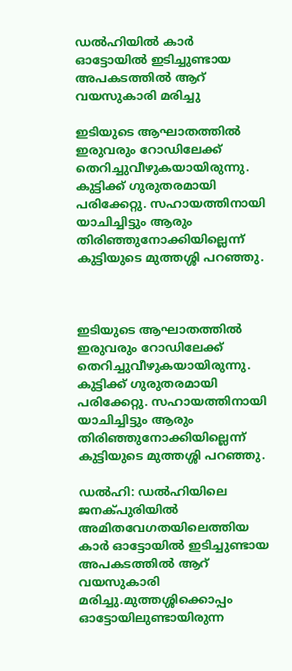ഡൽഹിയിൽ കാർ ഓട്ടോയില്‍ ഇടിച്ചുണ്ടായ അപകടത്തില്‍ ആറ് വയസുകാരി മരിച്ചു

ഇടിയുടെ ആഘാതത്തില്‍ ഇരുവരും റോഡിലേക്ക് തെറിച്ചുവീഴുകയായിരുന്നു. കുട്ടിക്ക് ഗുരുതരമായി പരിക്കേറ്റു. സഹായത്തിനായി യാചിച്ചിട്ടും ആരും തിരിഞ്ഞുനോക്കിയില്ലെന്ന് കുട്ടിയുടെ മുത്തശ്ശി പറഞ്ഞു.



ഇടിയുടെ ആഘാതത്തില്‍ ഇരുവരും റോഡിലേക്ക് തെറിച്ചുവീഴുകയായിരുന്നു. കുട്ടിക്ക് ഗുരുതരമായി പരിക്കേറ്റു. സഹായത്തിനായി യാചിച്ചിട്ടും ആരും തിരിഞ്ഞുനോക്കിയില്ലെന്ന് കുട്ടിയുടെ മുത്തശ്ശി പറഞ്ഞു.

ഡല്‍ഹി: ഡല്‍ഹിയിലെ ജനക്പുരിയില്‍ അമിതവേഗതയിലെത്തിയ കാർ ഓട്ടോയില്‍ ഇടിച്ചുണ്ടായ അപകടത്തില്‍ ആറ് വയസുകാരി മരിച്ചു.മുത്തശ്ശിക്കൊപ്പം ഓട്ടോയിലുണ്ടായിരുന്ന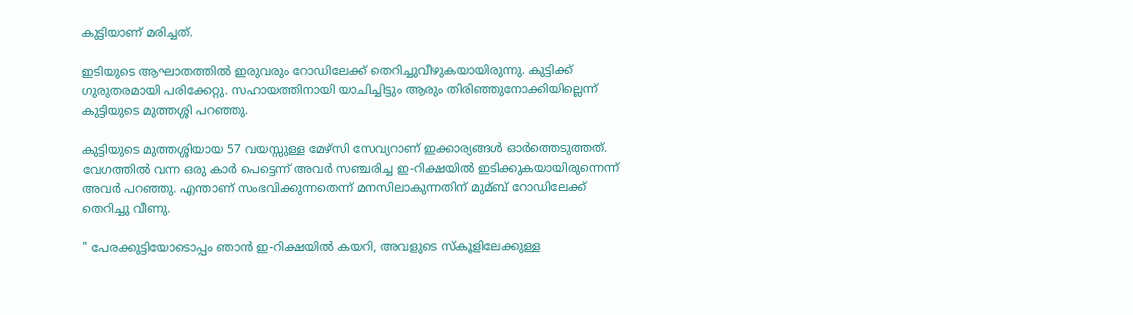കുട്ടിയാണ് മരിച്ചത്.

ഇടിയുടെ ആഘാതത്തില്‍ ഇരുവരും റോഡിലേക്ക് തെറിച്ചുവീഴുകയായിരുന്നു. കുട്ടിക്ക് ഗുരുതരമായി പരിക്കേറ്റു. സഹായത്തിനായി യാചിച്ചിട്ടും ആരും തിരിഞ്ഞുനോക്കിയില്ലെന്ന് കുട്ടിയുടെ മുത്തശ്ശി പറഞ്ഞു.

കുട്ടിയുടെ മുത്തശ്ശിയായ 57 വയസ്സുള്ള മേഴ്‌സി സേവ്യറാണ് ഇക്കാര്യങ്ങള്‍ ഓർത്തെടുത്തത്. വേഗത്തില്‍ വന്ന ഒരു കാർ പെട്ടെന്ന് അവർ സഞ്ചരിച്ച ഇ-റിക്ഷയില്‍ ഇടിക്കുകയായിരുന്നെന്ന് അവർ പറഞ്ഞു. എന്താണ് സംഭവിക്കുന്നതെന്ന് മനസിലാകുന്നതിന് മുമ്ബ് റോഡിലേക്ക് തെറിച്ചു വീണു.

" പേരക്കുട്ടിയോടൊപ്പം ഞാൻ ഇ-റിക്ഷയില്‍ കയറി, അവളുടെ സ്കൂളിലേക്കുള്ള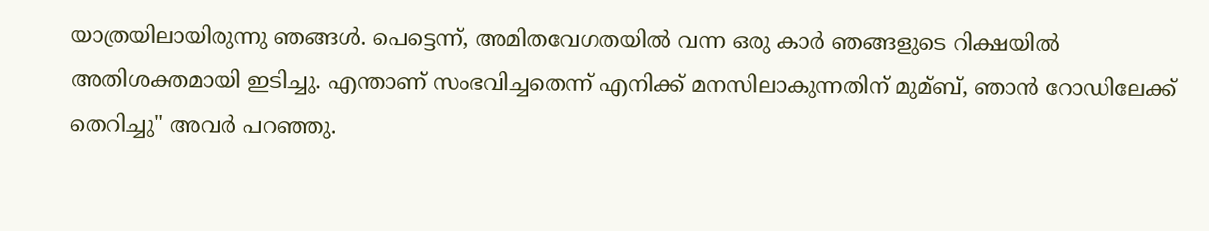യാത്രയിലായിരുന്നു ഞങ്ങള്‍. പെട്ടെന്ന്, അമിതവേഗതയില്‍ വന്ന ഒരു കാർ ഞങ്ങളുടെ റിക്ഷയില്‍ അതിശക്തമായി ഇടിച്ചു. എന്താണ് സംഭവിച്ചതെന്ന് എനിക്ക് മനസിലാകുന്നതിന് മുമ്ബ്, ഞാൻ റോഡിലേക്ക് തെറിച്ചു" അവർ പറഞ്ഞു.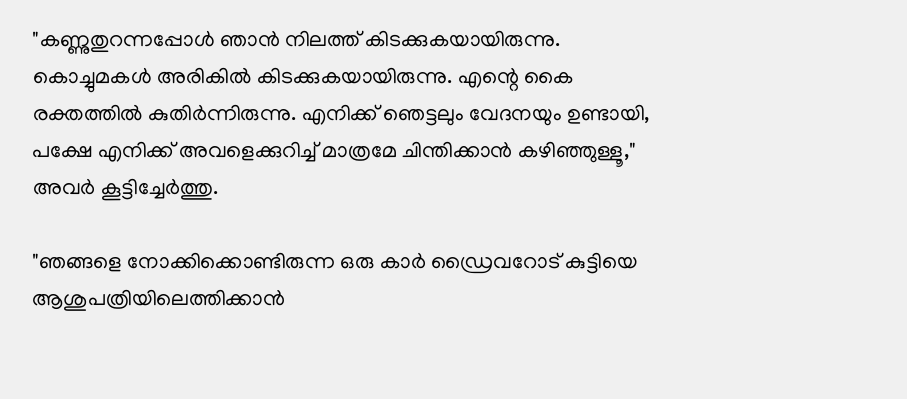"കണ്ണുതുറന്നപ്പോള്‍ ഞാൻ നിലത്ത് കിടക്കുകയായിരുന്നു. കൊച്ചുമകള്‍ അരികില്‍ കിടക്കുകയായിരുന്നു. എന്റെ കൈ രക്തത്തില്‍ കുതിർന്നിരുന്നു. എനിക്ക് ഞെട്ടലും വേദനയും ഉണ്ടായി, പക്ഷേ എനിക്ക് അവളെക്കുറിച്ച്‌ മാത്രമേ ചിന്തിക്കാൻ കഴിഞ്ഞുള്ളൂ," അവർ കൂട്ടിച്ചേർത്തു.

"ഞങ്ങളെ നോക്കിക്കൊണ്ടിരുന്ന ഒരു കാർ ഡ്രൈവറോട് കുട്ടിയെ ആശുപത്രിയിലെത്തിക്കാൻ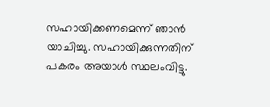സഹായിക്കണമെന്ന് ഞാൻ യാചിച്ചു. സഹായിക്കുന്നതിന് പകരം അയാള്‍ സ്ഥലംവിട്ടു.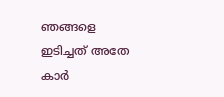ഞങ്ങളെ ഇടിച്ചത് അതേ കാർ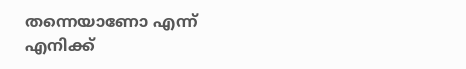തന്നെയാണോ എന്ന് എനിക്ക്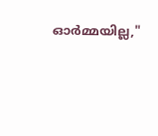ഓർമ്മയില്ല,"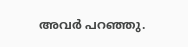അവർ പറഞ്ഞു.